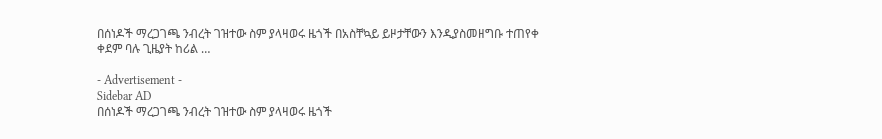በሰነዶች ማረጋገጫ ንብረት ገዝተው ስም ያላዛወሩ ዜጎች በአስቸኳይ ይዞታቸውን እንዲያስመዘግቡ ተጠየቀ ቀደም ባሉ ጊዜያት ከሪል …

- Advertisement -
Sidebar AD
በሰነዶች ማረጋገጫ ንብረት ገዝተው ስም ያላዛወሩ ዜጎች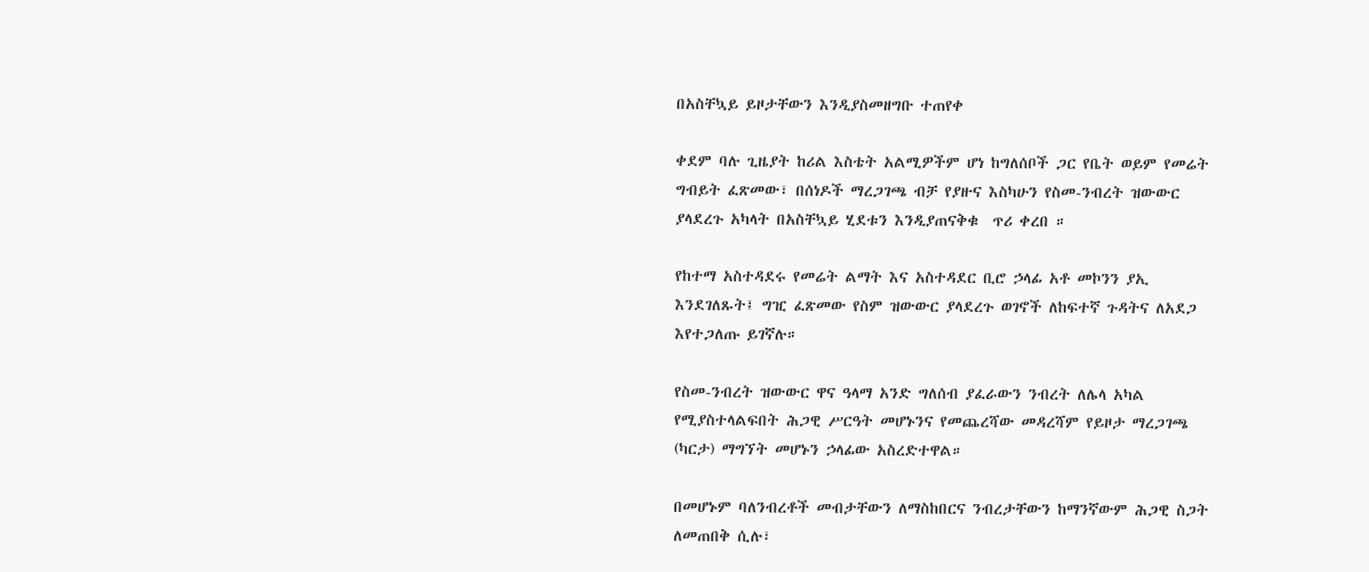በአስቸኳይ ይዞታቸውን እንዲያስመዘግቡ ተጠየቀ

ቀደም ባሉ ጊዜያት ከሪል እስቴት አልሚዎችም ሆነ ከግለሰቦች ጋር የቤት ወይም የመሬት ግብይት ፈጽመው፣ በሰነዶች ማረጋገጫ ብቻ የያዙና እስካሁን የስመ-ንብረት ዝውውር ያላደረጉ አካላት በአስቸኳይ ሂደቱን እንዲያጠናቅቁ  ጥሪ ቀረበ ።

የከተማ አስተዳደሩ የመሬት ልማት እና አስተዳደር ቢሮ ኃላፊ አቶ መኮንን ያኢ እንደገለጹት፤ ግዢ ፈጽመው የስም ዝውውር ያላደረጉ ወገኖች ለከፍተኛ ጉዳትና ለአደጋ እየተጋለጡ ይገኛሉ።

የስመ-ንብረት ዝውውር ዋና ዓላማ አንድ ግለሰብ ያፈራውን ንብረት ለሌላ አካል የሚያስተላልፍበት ሕጋዊ ሥርዓት መሆኑንና የመጨረሻው መዳረሻም የይዞታ ማረጋገጫ (ካርታ) ማግኘት መሆኑን ኃላፊው አስረድተዋል።

በመሆኑም ባለንብረቶች መብታቸውን ለማስከበርና ንብረታቸውን ከማንኛውም ሕጋዊ ስጋት ለመጠበቅ ሲሉ፣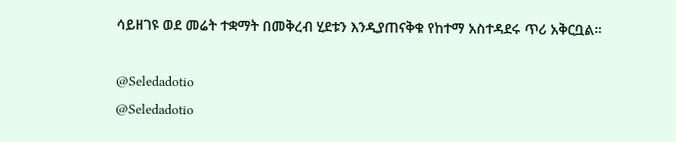ሳይዘገዩ ወደ መሬት ተቋማት በመቅረብ ሂደቱን እንዲያጠናቅቁ የከተማ አስተዳደሩ ጥሪ አቅርቧል።

@Seledadotio
@Seledadotio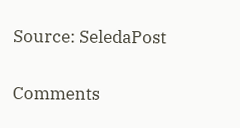Source: SeledaPost

Comments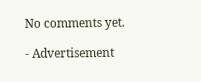No comments yet.

- Advertisement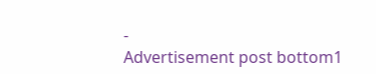-
Advertisement post bottom1